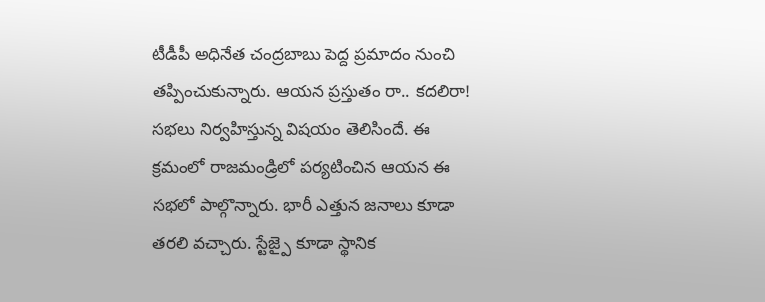టీడీపీ అధినేత చంద్రబాబు పెద్ద ప్రమాదం నుంచి తప్పించుకున్నారు. ఆయన ప్రస్తుతం రా.. కదలిరా! సభలు నిర్వహిస్తున్న విషయం తెలిసిందే. ఈ క్రమంలో రాజమండ్రిలో పర్యటించిన ఆయన ఈ సభలో పాల్గొన్నారు. భారీ ఎత్తున జనాలు కూడా తరలి వచ్చారు. స్టేజ్పై కూడా స్థానిక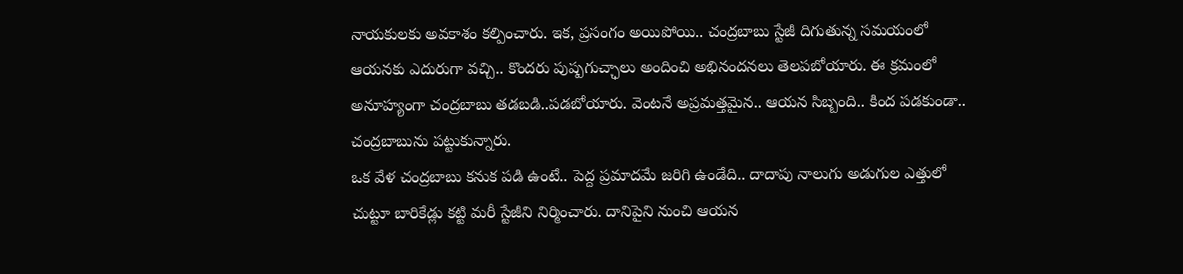నాయకులకు అవకాశం కల్పించారు. ఇక, ప్రసంగం అయిపోయి.. చంద్రబాబు స్టేజీ దిగుతున్న సమయంలో ఆయనకు ఎదురుగా వచ్చి.. కొందరు పుష్పగుచ్ఛాలు అందించి అభినందనలు తెలపబోయారు. ఈ క్రమంలో అనూహ్యంగా చంద్రబాబు తడబడి..పడబోయారు. వెంటనే అప్రమత్తమైన.. ఆయన సిబ్బంది.. కింద పడకుండా.. చంద్రబాబును పట్టుకున్నారు.
ఒక వేళ చంద్రబాబు కనుక పడి ఉంటే.. పెద్ద ప్రమాదమే జరిగి ఉండేది.. దాదాపు నాలుగు అడుగుల ఎత్తులో చుట్టూ బారికేడ్లు కట్టి మరీ స్టేజీని నిర్మించారు. దానిపైని నుంచి ఆయన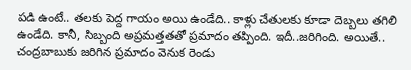పడి ఉంటే.. తలకు పెద్ద గాయం అయి ఉండేది.. కాళ్లు చేతులకు కూడా దెబ్బలు తగిలి ఉండేది. కానీ, సిబ్బంది అప్రమత్తతతో ప్రమాదం తప్పింది. ఇదీ..జరిగింది. అయితే.. చంద్రబాబుకు జరిగిన ప్రమాదం వెనుక రెండు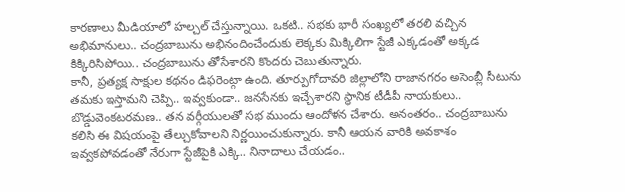కారణాలు మీడియాలో హల్చల్ చేస్తున్నాయి. ఒకటి.. సభకు భారీ సంఖ్యలో తరలి వచ్చిన అభిమానులు.. చంద్రబాబును అభినందించేందుకు లెక్కకు మిక్కిలిగా స్టేజీ ఎక్కడంతో అక్కడ కిక్కిరిసిపోయి.. చంద్రబాబును తోసేశారని కొందరు చెబుతున్నారు.
కానీ, ప్రత్యక్ష సాక్షుల కథనం డిఫరెంట్గా ఉంది. తూర్పుగోదావరి జిల్లాలోని రాజానగరం అసెంబ్లీ సీటును తమకు ఇస్తామని చెప్పి.. ఇవ్వకుండా.. జనసేనకు ఇచ్చేశారని స్థానిక టీడీపీ నాయకులు.. బొడ్డువెంకటరమణ.. తన వర్గీయులతో సభ ముందు ఆందోళన చేశారు. అనంతరం.. చంద్రబాబును కలిసి ఈ విషయంపై తేల్చుకోవాలని నిర్ణయించుకున్నారు. కానీ ఆయన వారికి అవకాశం ఇవ్వకపోవడంతో నేరుగా స్టేజీపైకి ఎక్కి.. నినాదాలు చేయడం..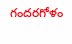గందరగోళం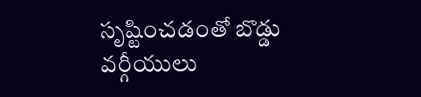సృష్టించడంతో బొడ్డు వర్గీయులు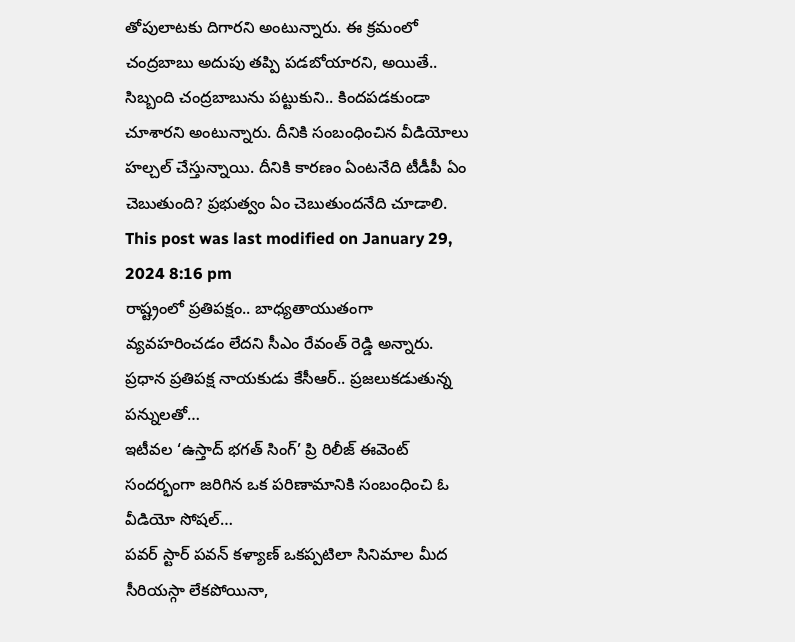తోపులాటకు దిగారని అంటున్నారు. ఈ క్రమంలో చంద్రబాబు అదుపు తప్పి పడబోయారని, అయితే.. సిబ్బంది చంద్రబాబును పట్టుకుని.. కిందపడకుండా చూశారని అంటున్నారు. దీనికి సంబంధించిన వీడియోలు హల్చల్ చేస్తున్నాయి. దీనికి కారణం ఏంటనేది టీడీపీ ఏం చెబుతుంది? ప్రభుత్వం ఏం చెబుతుందనేది చూడాలి.
This post was last modified on January 29, 2024 8:16 pm
రాష్ట్రంలో ప్రతిపక్షం.. బాధ్యతాయుతంగా వ్యవహరించడం లేదని సీఎం రేవంత్ రెడ్డి అన్నారు. ప్రధాన ప్రతిపక్ష నాయకుడు కేసీఆర్.. ప్రజలుకడుతున్న పన్నులతో…
ఇటీవల ‘ఉస్తాద్ భగత్ సింగ్’ ప్రి రిలీజ్ ఈవెంట్ సందర్భంగా జరిగిన ఒక పరిణామానికి సంబంధించి ఓ వీడియో సోషల్…
పవర్ స్టార్ పవన్ కళ్యాణ్ ఒకప్పటిలా సినిమాల మీద సీరియస్గా లేకపోయినా,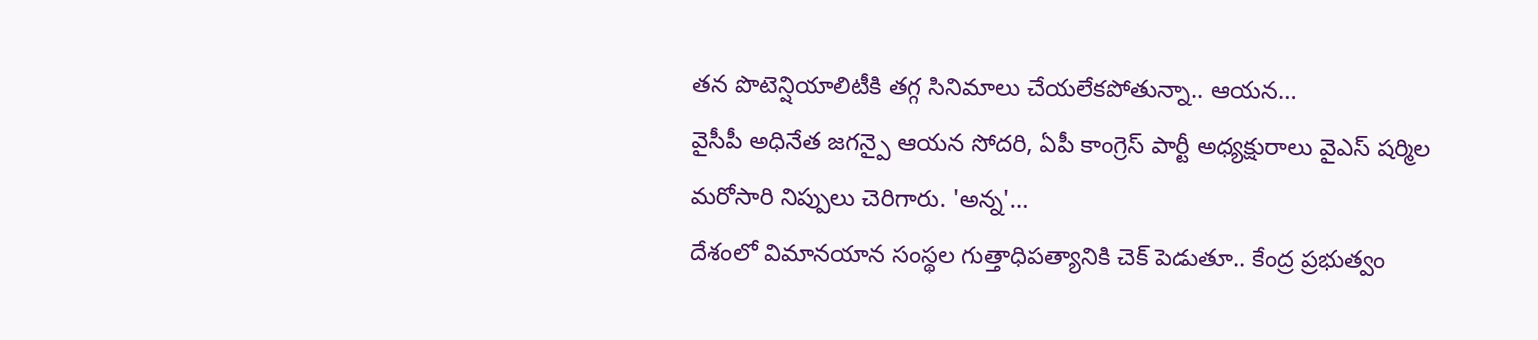తన పొటెన్షియాలిటీకి తగ్గ సినిమాలు చేయలేకపోతున్నా.. ఆయన…
వైసీపీ అధినేత జగన్పై ఆయన సోదరి, ఏపీ కాంగ్రెస్ పార్టీ అధ్యక్షురాలు వైఎస్ షర్మిల మరోసారి నిప్పులు చెరిగారు. 'అన్న'…
దేశంలో విమానయాన సంస్థల గుత్తాధిపత్యానికి చెక్ పెడుతూ.. కేంద్ర ప్రభుత్వం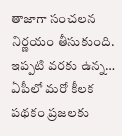తాజాగా సంచలన నిర్ణయం తీసుకుంది. ఇప్పటి వరకు ఉన్న…
ఏపీలో మరో కీలక పథకం ప్రజలకు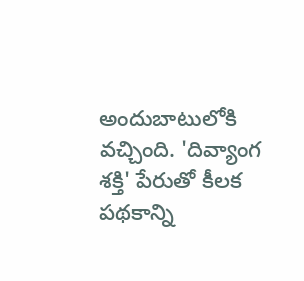అందుబాటులోకి వచ్చింది. 'దివ్యాంగ శక్తి' పేరుతో కీలక పథకాన్ని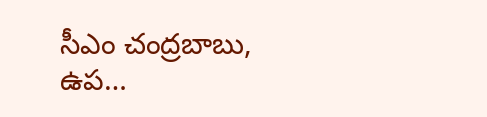సీఎం చంద్రబాబు, ఉప…